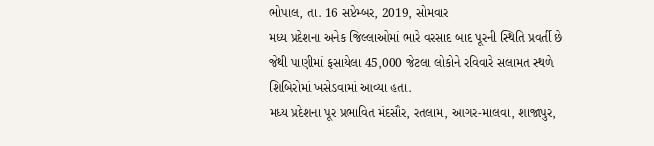ભોપાલ, તા. 16 સપ્ટેમ્બર, 2019, સોમવાર
મધ્ય પ્રદેશના અનેક જિલ્લાઓમાં ભારે વરસાદ બાદ પૂરની સ્થિતિ પ્રવર્તી છે જેથી પાણીમાં ફસાયેલા 45,000 જેટલા લોકોને રવિવારે સલામત સ્થળે શિબિરોમાં ખસેડવામાં આવ્યા હતા.
મધ્ય પ્રદેશના પૂર પ્રભાવિત મંદસૌર, રતલામ, આગર-માલવા, શાજાપુર,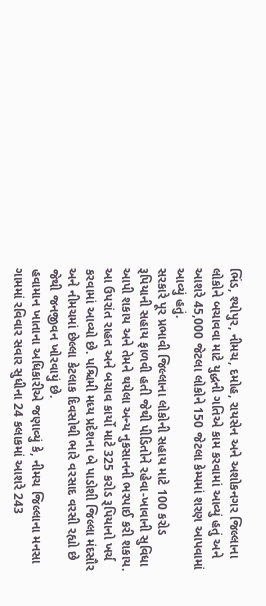ભિંડ, શ્યોપુર, નીમચ, દમોહ, રાયસેન અને અશોકનગર જિલ્લાના લોકોને બચાવવા માટે યુદ્ધની ગતિએ કામ કરવામાં આવ્યું હતું અને આશરે 45,000 જેટલા લોકોને 150 જેટલા કેમ્પમાં શરણ આપવામાં આવ્યું હતું.
સરકારે પૂર પ્રભાવી જિલ્લાના લોકોની સહાય માટે 100 કરોડ રૂપિયાની સહાય ફાળવી હતી જેથી પીડિતોને રહેવા-ખાવાની સુવિધા આપી શકાય અને તેમને થયેલા અન્ય નુકસાનની ભરપાઈ કરી શકાય.
આ ઉપરાંત રાહત અને બચાવ કાર્યો માટે 325 કરોડ રૂપિયાનો ખર્ચ કરવામાં આવ્યો છે. પશ્ચિમી મધ્ય પ્રદેશના બે પાડોશી જિલ્લા મંદસૌર અને નીમચમાં છેલ્લા કેટલાક દિવસોથી ભારે વરસાદ વરસી રહ્યો છે જેથી જનજીવન ખોરવાયું છે.
હવામાન ખાતાના અધિકારીએ જણાવ્યું કે, નીમચ જિલ્લાના મનસા ગામમાં રવિવાર સવાર સુધીના 24 કલાકમાં આશરે 243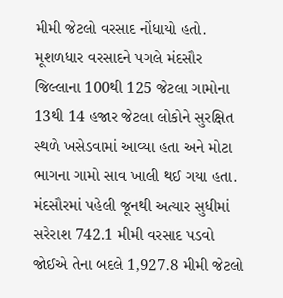મીમી જેટલો વરસાદ નોંધાયો હતો. મૂશળધાર વરસાદને પગલે મંદસૌર જિલ્લાના 100થી 125 જેટલા ગામોના 13થી 14 હજાર જેટલા લોકોને સુરક્ષિત સ્થળે ખસેડવામાં આવ્યા હતા અને મોટા ભાગના ગામો સાવ ખાલી થઈ ગયા હતા.
મંદસૌરમાં પહેલી જૂનથી અત્યાર સુધીમાં સરેરાશ 742.1 મીમી વરસાદ પડવો જોઈએ તેના બદલે 1,927.8 મીમી જેટલો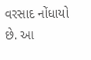વરસાદ નોંધાયો છે. આ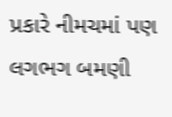પ્રકારે નીમચમાં પણ લગભગ બમણી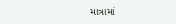માત્રામાં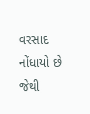વરસાદ નોંધાયો છે જેથી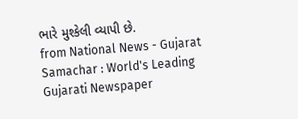ભારે મુશ્કેલી વ્યાપી છે.
from National News - Gujarat Samachar : World's Leading Gujarati Newspaper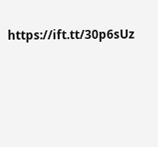https://ift.tt/30p6sUz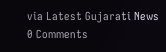via Latest Gujarati News
0 Comments